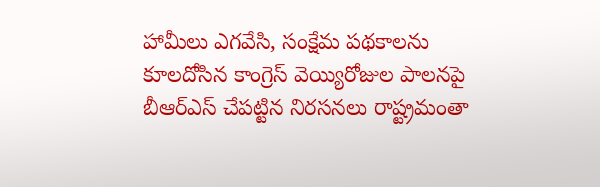హామీలు ఎగవేసి, సంక్షేమ పథకాలను కూలదోసిన కాంగ్రెస్ వెయ్యిరోజుల పాలనపై బీఆర్ఎస్ చేపట్టిన నిరసనలు రాష్ట్రమంతా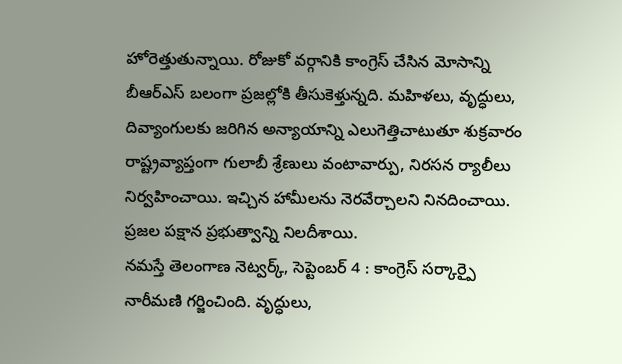హోరెత్తుతున్నాయి. రోజుకో వర్గానికి కాంగ్రెస్ చేసిన మోసాన్ని బీఆర్ఎస్ బలంగా ప్రజల్లోకి తీసుకెళ్తున్నది. మహిళలు, వృద్ధులు, దివ్యాంగులకు జరిగిన అన్యాయాన్ని ఎలుగెత్తిచాటుతూ శుక్రవారం రాష్ట్రవ్యాప్తంగా గులాబీ శ్రేణులు వంటావార్పు, నిరసన ర్యాలీలు నిర్వహించాయి. ఇచ్చిన హామీలను నెరవేర్చాలని నినదించాయి. ప్రజల పక్షాన ప్రభుత్వాన్ని నిలదీశాయి.
నమస్తే తెలంగాణ నెట్వర్క్, సెప్టెంబర్ 4 : కాంగ్రెస్ సర్కార్పై నారీమణి గర్జించింది. వృద్ధులు,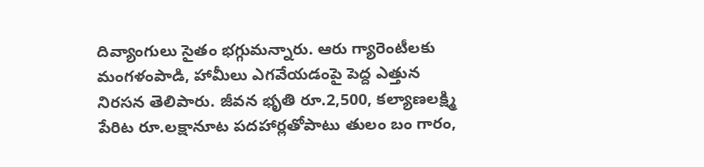దివ్యాంగులు సైతం భగ్గుమన్నారు. ఆరు గ్యారెంటీలకు మంగళంపాడి, హామీలు ఎగవేయడంపై పెద్ద ఎత్తున నిరసన తెలిపారు. జీవన భృతి రూ.2,500, కల్యాణలక్ష్మి పేరిట రూ.లక్షానూట పదహార్లతోపాటు తులం బం గారం,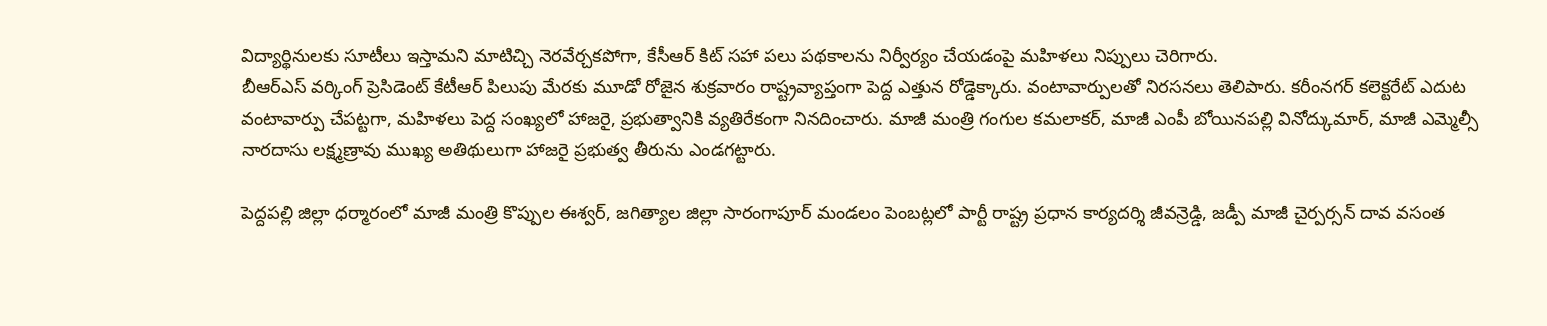విద్యార్థినులకు సూటీలు ఇస్తామని మాటిచ్చి నెరవేర్చకపోగా, కేసీఆర్ కిట్ సహా పలు పథకాలను నిర్వీర్యం చేయడంపై మహిళలు నిప్పులు చెరిగారు.
బీఆర్ఎస్ వర్కింగ్ ప్రెసిడెంట్ కేటీఆర్ పిలుపు మేరకు మూడో రోజైన శుక్రవారం రాష్ట్రవ్యాప్తంగా పెద్ద ఎత్తున రోడ్డెక్కారు. వంటావార్పులతో నిరసనలు తెలిపారు. కరీంనగర్ కలెక్టరేట్ ఎదుట వంటావార్పు చేపట్టగా, మహిళలు పెద్ద సంఖ్యలో హాజరై, ప్రభుత్వానికి వ్యతిరేకంగా నినదించారు. మాజీ మంత్రి గంగుల కమలాకర్, మాజీ ఎంపీ బోయినపల్లి వినోద్కుమార్, మాజీ ఎమ్మెల్సీ నారదాసు లక్ష్మణ్రావు ముఖ్య అతిథులుగా హాజరై ప్రభుత్వ తీరును ఎండగట్టారు.

పెద్దపల్లి జిల్లా ధర్మారంలో మాజీ మంత్రి కొప్పుల ఈశ్వర్, జగిత్యాల జిల్లా సారంగాపూర్ మండలం పెంబట్లలో పార్టీ రాష్ట్ర ప్రధాన కార్యదర్శి జీవన్రెడ్డి, జడ్పీ మాజీ చైర్పర్సన్ దావ వసంత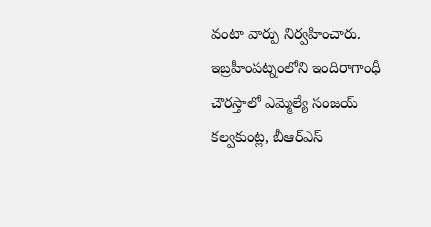వంటా వార్పు నిర్వహించారు. ఇబ్రహీంపట్నంలోని ఇందిరాగాంధీ చౌరస్తాలో ఎమ్మెల్యే సంజయ్ కల్వకుంట్ల, బీఆర్ఎస్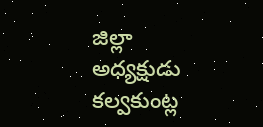జిల్లా అధ్యక్షుడు కల్వకుంట్ల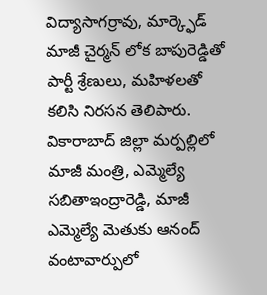విద్యాసాగర్రావు, మార్క్ఫెడ్ మాజీ చైర్మన్ లోక బాపురెడ్డితో పార్టీ శ్రేణులు, మహిళలతో కలిసి నిరసన తెలిపారు. వికారాబాద్ జిల్లా మర్పల్లిలో మాజీ మంత్రి, ఎమ్మెల్యే సబితాఇంద్రారెడ్డి, మాజీ ఎమ్మెల్యే మెతుకు ఆనంద్ వంటావార్పులో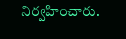నిర్వహించారు.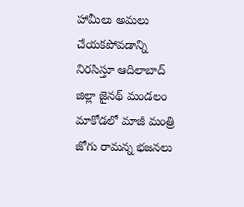హామీలు అమలు చేయకపోవడాన్ని నిరసిస్తూ ఆదిలాబాద్ జిల్లా జైనథ్ మండలం మాకోడలో మాజీ మంత్రి జోగు రామన్న భజనలు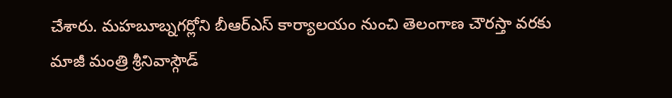చేశారు. మహబూబ్నగర్లోని బీఆర్ఎస్ కార్యాలయం నుంచి తెలంగాణ చౌరస్తా వరకు మాజీ మంత్రి శ్రీనివాస్గౌడ్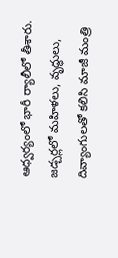ఆధ్వర్యంలో భారీ ర్యాలీలో తీశారు. జడ్చర్లలో మహిళలు, వృద్ధులు, దివ్యాంగులతో కలిసి మాజీ మంత్రి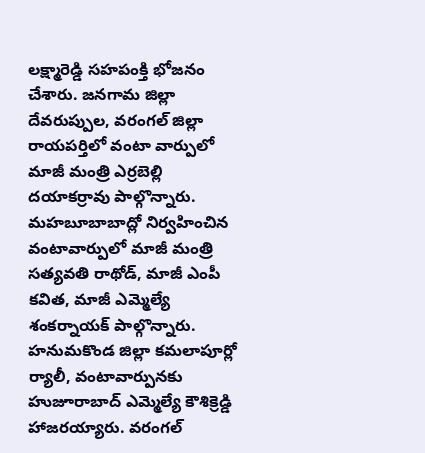లక్ష్మారెడ్డి సహపంక్తి భోజనం చేశారు. జనగామ జిల్లా దేవరుప్పుల, వరంగల్ జిల్లా రాయపర్తిలో వంటా వార్పులో మాజీ మంత్రి ఎర్రబెల్లి దయాకర్రావు పాల్గొన్నారు. మహబూబాబాద్లో నిర్వహించిన వంటావార్పులో మాజీ మంత్రి సత్యవతి రాథోడ్, మాజీ ఎంపీ కవిత, మాజీ ఎమ్మెల్యే శంకర్నాయక్ పాల్గొన్నారు. హనుమకొండ జిల్లా కమలాపూర్లో ర్యాలీ, వంటావార్పునకు హుజూరాబాద్ ఎమ్మెల్యే కౌశిక్రెడ్డి హాజరయ్యారు. వరంగల్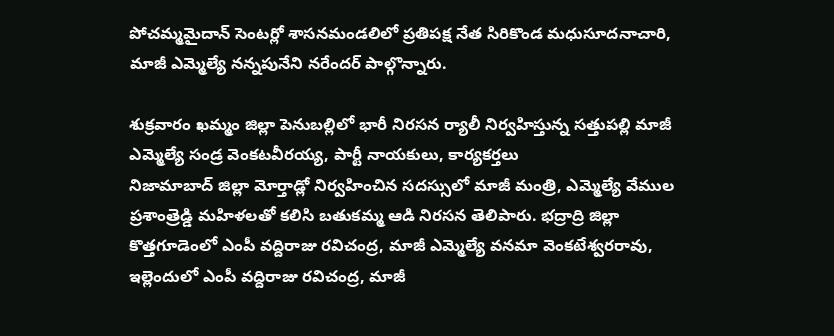పోచమ్మమైదాన్ సెంటర్లో శాసనమండలిలో ప్రతిపక్ష నేత సిరికొండ మధుసూదనాచారి, మాజీ ఎమ్మెల్యే నన్నపునేని నరేందర్ పాల్గొన్నారు.

శుక్రవారం ఖమ్మం జిల్లా పెనుబల్లిలో భారీ నిరసన ర్యాలీ నిర్వహిస్తున్న సత్తుపల్లి మాజీ ఎమ్మెల్యే సండ్ర వెంకటవీరయ్య, పార్టీ నాయకులు, కార్యకర్తలు
నిజామాబాద్ జిల్లా మోర్తాడ్లో నిర్వహించిన సదస్సులో మాజీ మంత్రి, ఎమ్మెల్యే వేముల ప్రశాంత్రెడ్డి మహిళలతో కలిసి బతుకమ్మ ఆడి నిరసన తెలిపారు. భద్రాద్రి జిల్లా కొత్తగూడెంలో ఎంపీ వద్దిరాజు రవిచంద్ర, మాజీ ఎమ్మెల్యే వనమా వెంకటేశ్వరరావు, ఇల్లెందులో ఎంపీ వద్దిరాజు రవిచంద్ర, మాజీ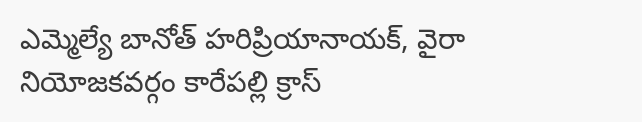ఎమ్మెల్యే బానోత్ హరిప్రియానాయక్, వైరా నియోజకవర్గం కారేపల్లి క్రాస్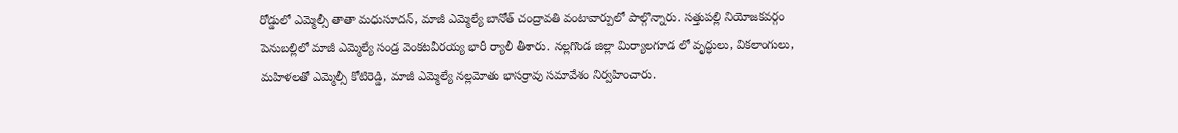రోడ్డులో ఎమ్మెల్సీ తాతా మధుసూదన్, మాజీ ఎమ్మెల్యే బానోత్ చంద్రావతి వంటావార్పులో పాల్గొన్నారు. సత్తుపల్లి నియోజకవర్గం పెనుబల్లిలో మాజీ ఎమ్మెల్యే సండ్ర వెంకటవీరయ్య భారీ ర్యాలీ తీశారు. నల్లగొండ జిల్లా మిర్యాలగూడ లో వృద్ధులు, వికలాంగులు, మహిళలతో ఎమ్మెల్సీ కోటిరెడ్డి, మాజీ ఎమ్మెల్యే నల్లమోతు భాసర్రావు సమావేశం నిర్వహించారు.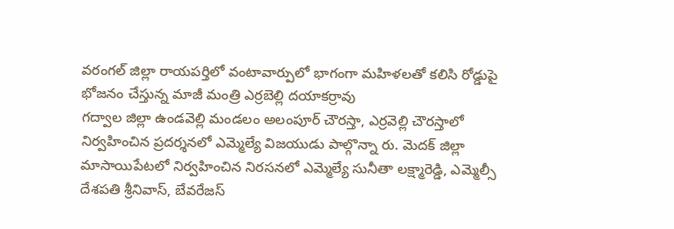వరంగల్ జిల్లా రాయపర్తిలో వంటావార్పులో భాగంగా మహిళలతో కలిసి రోడ్డుపై భోజనం చేస్తున్న మాజీ మంత్రి ఎర్రబెల్లి దయాకర్రావు
గద్వాల జిల్లా ఉండవెల్లి మండలం అలంపూర్ చౌరస్తా, ఎర్రవెల్లి చౌరస్తాలో నిర్వహించిన ప్రదర్శనలో ఎమ్మెల్యే విజయుడు పాల్గొన్నా రు. మెదక్ జిల్లా మాసాయిపేటలో నిర్వహించిన నిరసనలో ఎమ్మెల్యే సునీతా లక్ష్మారెడ్డి, ఎమ్మెల్సీ దేశపతి శ్రీనివాస్, బేవరేజస్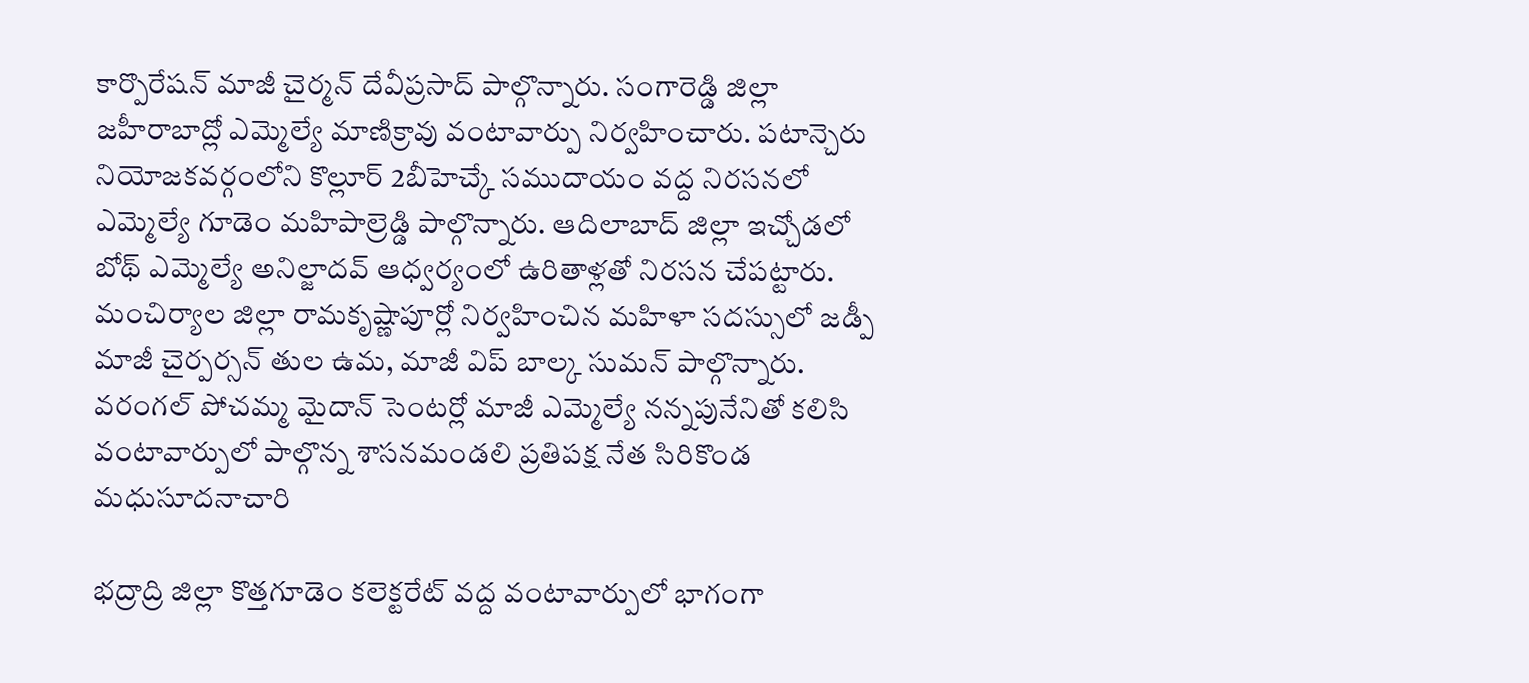కార్పొరేషన్ మాజీ చైర్మన్ దేవీప్రసాద్ పాల్గొన్నారు. సంగారెడ్డి జిల్లా జహీరాబాద్లో ఎమ్మెల్యే మాణిక్రావు వంటావార్పు నిర్వహించారు. పటాన్చెరు నియోజకవర్గంలోని కొల్లూర్ 2బీహెచ్కే సముదాయం వద్ద నిరసనలో ఎమ్మెల్యే గూడెం మహిపాల్రెడ్డి పాల్గొన్నారు. ఆదిలాబాద్ జిల్లా ఇచ్చోడలో బోథ్ ఎమ్మెల్యే అనిల్జాదవ్ ఆధ్వర్యంలో ఉరితాళ్లతో నిరసన చేపట్టారు. మంచిర్యాల జిల్లా రామకృష్ణాపూర్లో నిర్వహించిన మహిళా సదస్సులో జడ్పీ మాజీ చైర్పర్సన్ తుల ఉమ, మాజీ విప్ బాల్క సుమన్ పాల్గొన్నారు.
వరంగల్ పోచమ్మ మైదాన్ సెంటర్లో మాజీ ఎమ్మెల్యే నన్నపునేనితో కలిసి వంటావార్పులో పాల్గొన్న శాసనమండలి ప్రతిపక్ష నేత సిరికొండ మధుసూదనాచారి

భద్రాద్రి జిల్లా కొత్తగూడెం కలెక్టరేట్ వద్ద వంటావార్పులో భాగంగా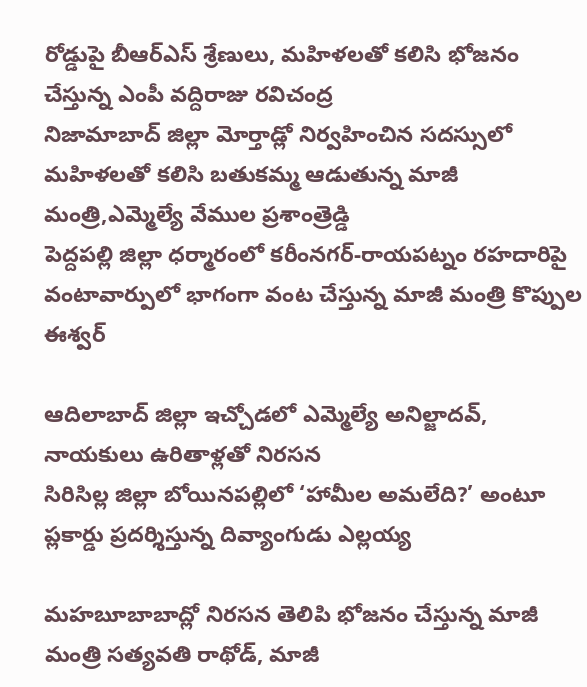రోడ్డుపై బీఆర్ఎస్ శ్రేణులు, మహిళలతో కలిసి భోజనం చేస్తున్న ఎంపీ వద్దిరాజు రవిచంద్ర
నిజామాబాద్ జిల్లా మోర్తాడ్లో నిర్వహించిన సదస్సులో మహిళలతో కలిసి బతుకమ్మ ఆడుతున్న మాజీ మంత్రి,ఎమ్మెల్యే వేముల ప్రశాంత్రెడ్డి
పెద్దపల్లి జిల్లా ధర్మారంలో కరీంనగర్-రాయపట్నం రహదారిపై వంటావార్పులో భాగంగా వంట చేస్తున్న మాజీ మంత్రి కొప్పుల ఈశ్వర్

ఆదిలాబాద్ జిల్లా ఇచ్చోడలో ఎమ్మెల్యే అనిల్జాదవ్, నాయకులు ఉరితాళ్లతో నిరసన
సిరిసిల్ల జిల్లా బోయినపల్లిలో ‘హామీల అమలేది?’ అంటూ ప్లకార్డు ప్రదర్శిస్తున్న దివ్యాంగుడు ఎల్లయ్య

మహబూబాబాద్లో నిరసన తెలిపి భోజనం చేస్తున్న మాజీ మంత్రి సత్యవతి రాథోడ్, మాజీ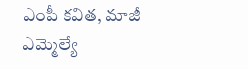ఎంపీ కవిత, మాజీ ఎమ్మెల్యే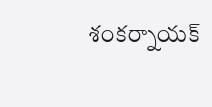శంకర్నాయక్